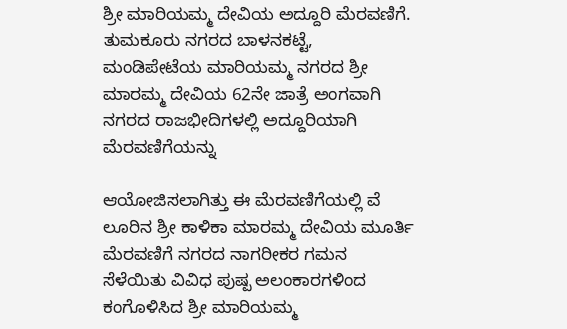ಶ್ರೀ ಮಾರಿಯಮ್ಮ ದೇವಿಯ ಅದ್ದೂರಿ ಮೆರವಣಿಗೆ. ತುಮಕೂರು ನಗರದ ಬಾಳನಕಟ್ಟೆ, ಮಂಡಿಪೇಟೆಯ ಮಾರಿಯಮ್ಮ ನಗರದ ಶ್ರೀ ಮಾರಮ್ಮ ದೇವಿಯ 62ನೇ ಜಾತ್ರೆ ಅಂಗವಾಗಿ ನಗರದ ರಾಜಭೀದಿಗಳಲ್ಲಿ ಅದ್ದೂರಿಯಾಗಿ ಮೆರವಣಿಗೆಯನ್ನು

ಆಯೋಜಿಸಲಾಗಿತ್ತು ಈ ಮೆರವಣಿಗೆಯಲ್ಲಿ ವೆ ಲೂರಿನ ಶ್ರೀ ಕಾಳಿಕಾ ಮಾರಮ್ಮ ದೇವಿಯ ಮೂರ್ತಿ ಮೆರವಣಿಗೆ ನಗರದ ನಾಗರೀಕರ ಗಮನ ಸೆಳೆಯಿತು ವಿವಿಧ ಪುಷ್ಪ ಅಲಂಕಾರಗಳಿಂದ ಕಂಗೊಳಿಸಿದ ಶ್ರೀ ಮಾರಿಯಮ್ಮ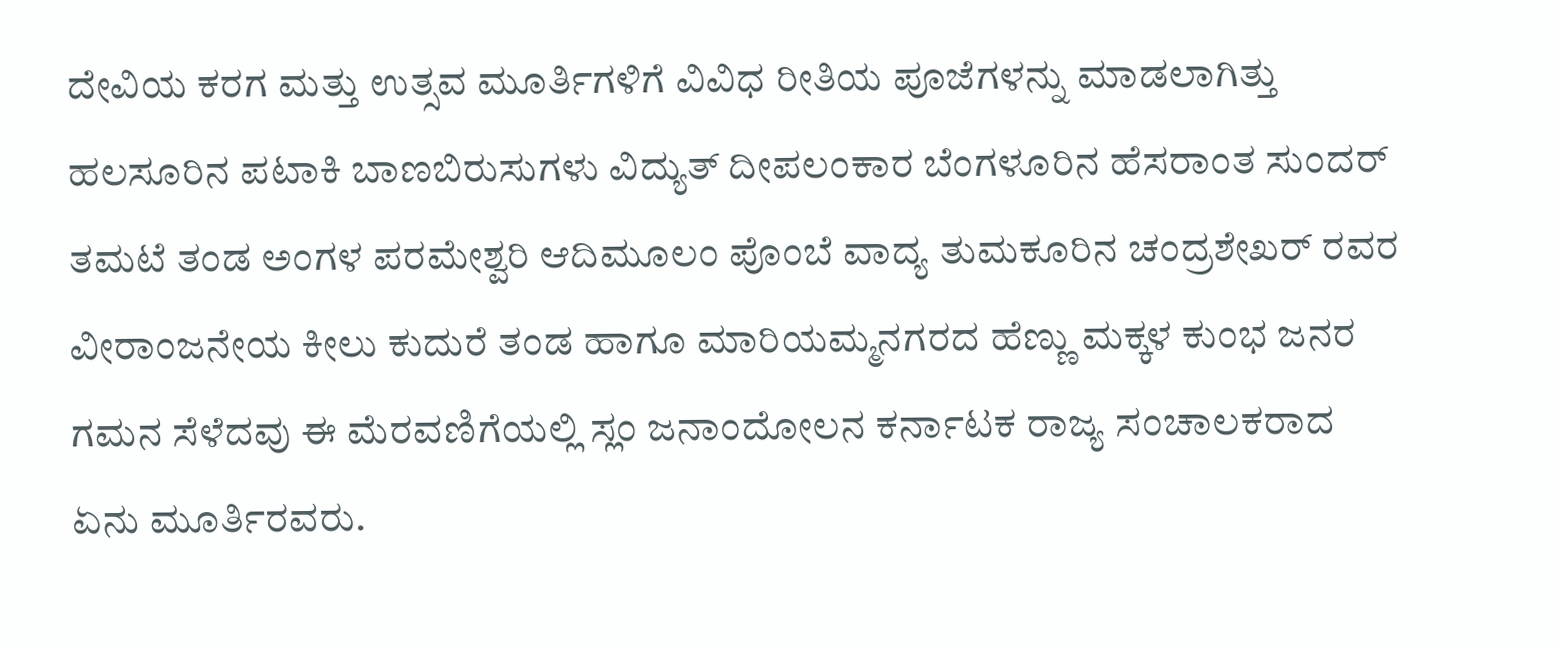ದೇವಿಯ ಕರಗ ಮತ್ತು ಉತ್ಸವ ಮೂರ್ತಿಗಳಿಗೆ ವಿವಿಧ ರೀತಿಯ ಪೂಜೆಗಳನ್ನು ಮಾಡಲಾಗಿತ್ತು ಹಲಸೂರಿನ ಪಟಾಕಿ ಬಾಣಬಿರುಸುಗಳು ವಿದ್ಯುತ್ ದೀಪಲಂಕಾರ ಬೆಂಗಳೂರಿನ ಹೆಸರಾಂತ ಸುಂದರ್ ತಮಟೆ ತಂಡ ಅಂಗಳ ಪರಮೇಶ್ವರಿ ಆದಿಮೂಲಂ ಪೊಂಬೆ ವಾದ್ಯ ತುಮಕೂರಿನ ಚಂದ್ರಶೇಖರ್ ರವರ ವೀರಾಂಜನೇಯ ಕೀಲು ಕುದುರೆ ತಂಡ ಹಾಗೂ ಮಾರಿಯಮ್ಮನಗರದ ಹೆಣ್ಣು ಮಕ್ಕಳ ಕುಂಭ ಜನರ ಗಮನ ಸೆಳೆದವು ಈ ಮೆರವಣಿಗೆಯಲ್ಲಿ ಸ್ಲಂ ಜನಾಂದೋಲನ ಕರ್ನಾಟಕ ರಾಜ್ಯ ಸಂಚಾಲಕರಾದ ಏನು ಮೂರ್ತಿರವರು.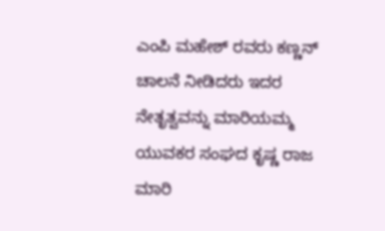ಎಂಪಿ ಮಹೇಶ್ ರವರು ಕಣ್ಣನ್ ಚಾಲನೆ ನೀಡಿದರು ಇದರ ನೇತೃತ್ವವನ್ನು ಮಾರಿಯಮ್ಮ ಯುವಕರ ಸಂಘದ ಕೃಷ್ಣ ರಾಜ ಮಾರಿ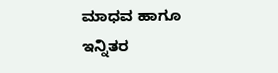ಮಾಧವ ಹಾಗೂ ಇನ್ನಿತರ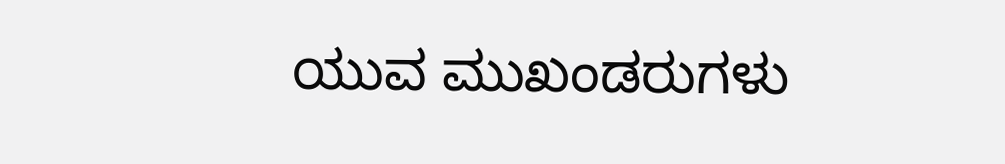ಯುವ ಮುಖಂಡರುಗಳು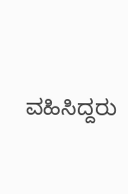ವಹಿಸಿದ್ದರು